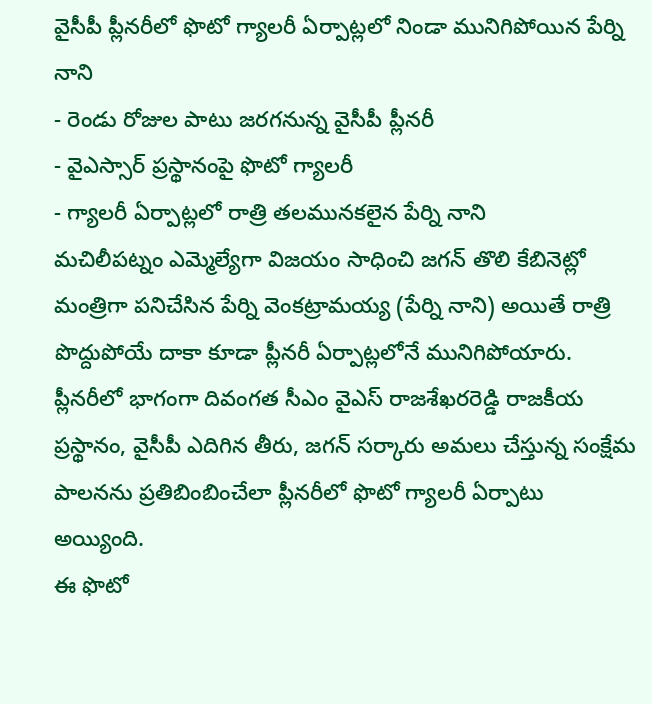వైసీపీ ప్లీనరీలో ఫొటో గ్యాలరీ ఏర్పాట్లలో నిండా మునిగిపోయిన పేర్ని నాని
- రెండు రోజుల పాటు జరగనున్న వైసీపీ ప్లీనరీ
- వైఎస్సార్ ప్రస్థానంపై ఫొటో గ్యాలరీ
- గ్యాలరీ ఏర్పాట్లలో రాత్రి తలమునకలైన పేర్ని నాని
మచిలీపట్నం ఎమ్మెల్యేగా విజయం సాధించి జగన్ తొలి కేబినెట్లో మంత్రిగా పనిచేసిన పేర్ని వెంకట్రామయ్య (పేర్ని నాని) అయితే రాత్రి పొద్దుపోయే దాకా కూడా ప్లీనరీ ఏర్పాట్లలోనే మునిగిపోయారు. ప్లీనరీలో భాగంగా దివంగత సీఎం వైఎస్ రాజశేఖరరెడ్డి రాజకీయ ప్రస్థానం, వైసీపీ ఎదిగిన తీరు, జగన్ సర్కారు అమలు చేస్తున్న సంక్షేమ పాలనను ప్రతిబింబించేలా ప్లీనరీలో ఫొటో గ్యాలరీ ఏర్పాటు అయ్యింది.
ఈ ఫొటో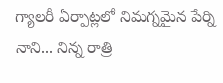గ్యాలరీ ఏర్పాట్లలో నిమగ్నమైన పేర్ని నాని... నిన్న రాత్రి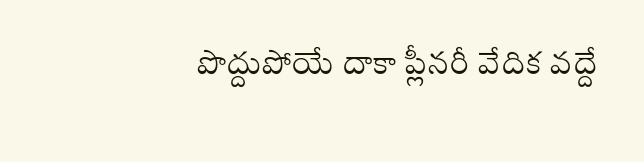పొద్దుపోయే దాకా ప్లీనరీ వేదిక వద్దే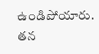ఉండిపోయారు. తన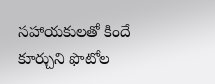సహాయకులతో కిందే కూర్చుని ఫొటోల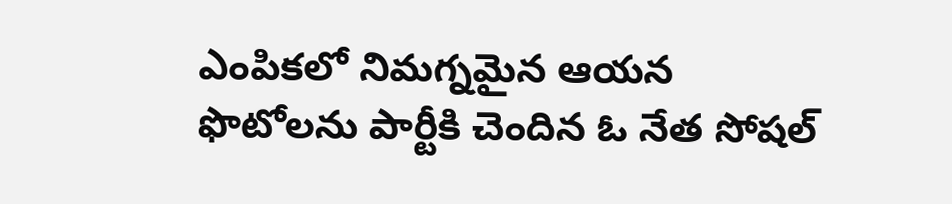ఎంపికలో నిమగ్నమైన ఆయన ఫొటోలను పార్టీకి చెందిన ఓ నేత సోషల్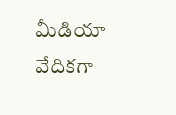మీడియా వేదికగా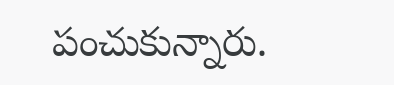పంచుకున్నారు.